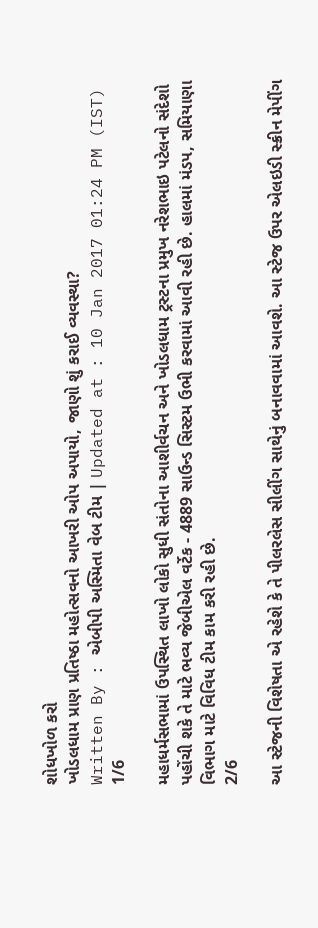શોધખોળ કરો
ખોડલધામ પ્રાણ પ્રતિષ્ઠા મહોત્સવનો આખરી ઓપ અપાયો, જાણો શું કરાઈ વ્યવસ્થા?
Written By : એબીપી અસ્મિતા વેબ ટીમ | Updated at : 10 Jan 2017 01:24 PM (IST)
1/6

મહાધર્મસભામાં ઉપસ્થિત લાખો લોકો સુધી સંતોના આશીર્વચન અને ખોડલધામ ટ્રસ્ટના પ્રમુખ નરેશભાઇ પટેલનો સંદેશો પહોંચી શકે તે માટે ભવ્ય જેબીએલ વર્ટેક - 4889 સાઉન્ડ સિસ્ટમ ઉભી કરવામાં આવી રહી છે. હાલમાં મંડપ, સમિયાણા વિભાગ માટે વિવિધ ટીમ કામ કરી રહી છે.
2/6

આ સ્ટેજની વિશેષતા એ રહેશે કે તે પીલરલેસ સીલીંગ સાથેનું બનાવવામાં આવશે. આ સ્ટેજ ઉપર એલઇડી સ્ક્રીન મેપીંગ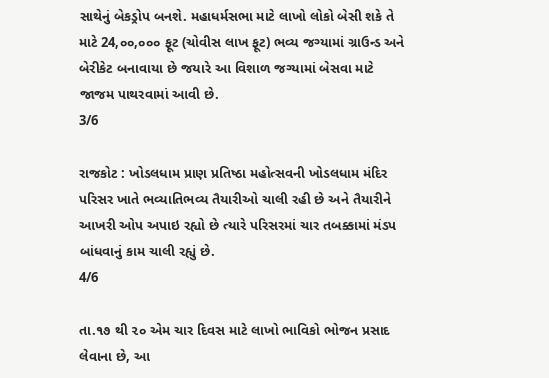સાથેનું બેકડ્રોપ બનશે. મહાધર્મસભા માટે લાખો લોકો બેસી શકે તે માટે 24,૦૦,૦૦૦ ફૂટ (ચોવીસ લાખ ફૂટ) ભવ્ય જગ્યામાં ગ્રાઉન્ડ અને બેરીકેટ બનાવાયા છે જયારે આ વિશાળ જગ્યામાં બેસવા માટે જાજમ પાથરવામાં આવી છે.
3/6

રાજકોટ : ખોડલધામ પ્રાણ પ્રતિષ્ઠા મહોત્સવની ખોડલધામ મંદિર પરિસર ખાતે ભવ્યાતિભવ્ય તૈયારીઓ ચાલી રહી છે અને તૈયારીને આખરી ઓપ અપાઇ રહ્યો છે ત્યારે પરિસરમાં ચાર તબક્કામાં મંડપ બાંધવાનું કામ ચાલી રહ્યું છે.
4/6

તા.૧૭ થી ૨૦ એમ ચાર દિવસ માટે લાખો ભાવિકો ભોજન પ્રસાદ લેવાના છે, આ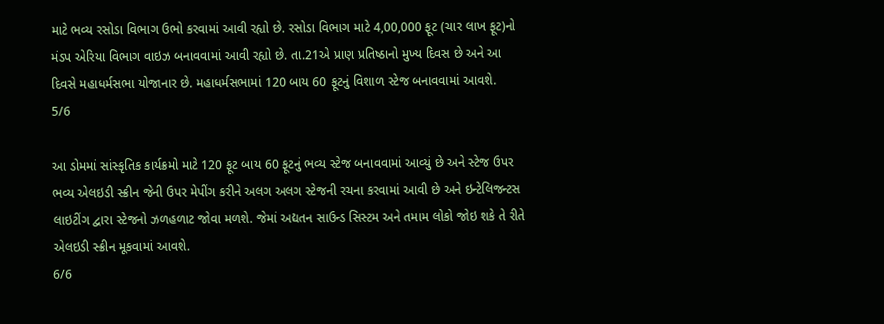માટે ભવ્ય રસોડા વિભાગ ઉભો કરવામાં આવી રહ્યો છે. રસોડા વિભાગ માટે 4,00,000 ફૂટ (ચાર લાખ ફૂટ)નો મંડપ એરિયા વિભાગ વાઇઝ બનાવવામાં આવી રહ્યો છે. તા.21એ પ્રાણ પ્રતિષ્ઠાનો મુખ્ય દિવસ છે અને આ દિવસે મહાધર્મસભા યોજાનાર છે. મહાધર્મસભામાં 120 બાય 60 ફૂટનું વિશાળ સ્ટેજ બનાવવામાં આવશે.
5/6

આ ડોમમાં સાંસ્કૃતિક કાર્યક્રમો માટે 120 ફૂટ બાય 60 ફૂટનું ભવ્ય સ્ટેજ બનાવવામાં આવ્યું છે અને સ્ટેજ ઉપર ભવ્ય એલઇડી સ્ક્રીન જેની ઉપર મેપીંગ કરીને અલગ અલગ સ્ટેજની રચના કરવામાં આવી છે અને ઇન્ટેલિજન્ટસ લાઇટીંગ દ્વારા સ્ટેજનો ઝળહળાટ જોવા મળશે. જેમાં અદ્યતન સાઉન્ડ સિસ્ટમ અને તમામ લોકો જોઇ શકે તે રીતે એલઇડી સ્ક્રીન મૂકવામાં આવશે.
6/6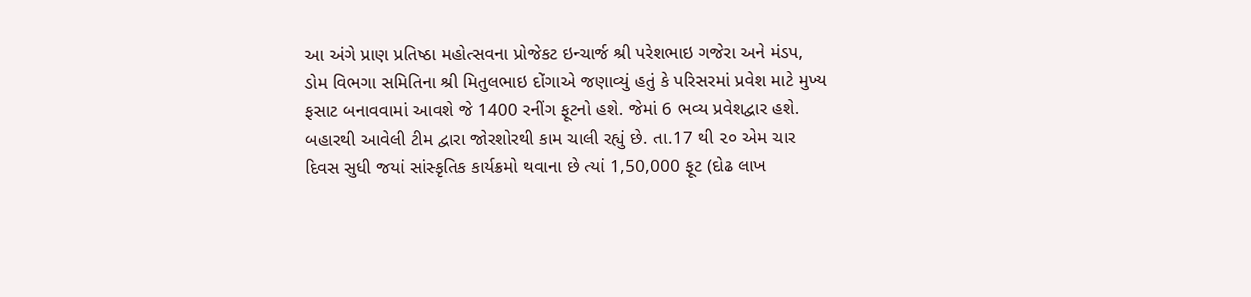આ અંગે પ્રાણ પ્રતિષ્ઠા મહોત્સવના પ્રોજેકટ ઇન્ચાર્જ શ્રી પરેશભાઇ ગજેરા અને મંડપ, ડોમ વિભગા સમિતિના શ્રી મિતુલભાઇ દોંગાએ જણાવ્યું હતું કે પરિસરમાં પ્રવેશ માટે મુખ્ય ફસાટ બનાવવામાં આવશે જે 1400 રનીંગ ફૂટનો હશે. જેમાં 6 ભવ્ય પ્રવેશદ્વાર હશે. બહારથી આવેલી ટીમ દ્વારા જોરશોરથી કામ ચાલી રહ્યું છે. તા.17 થી ૨૦ એમ ચાર દિવસ સુધી જયાં સાંસ્કૃતિક કાર્યક્રમો થવાના છે ત્યાં 1,50,000 ફૂટ (દોઢ લાખ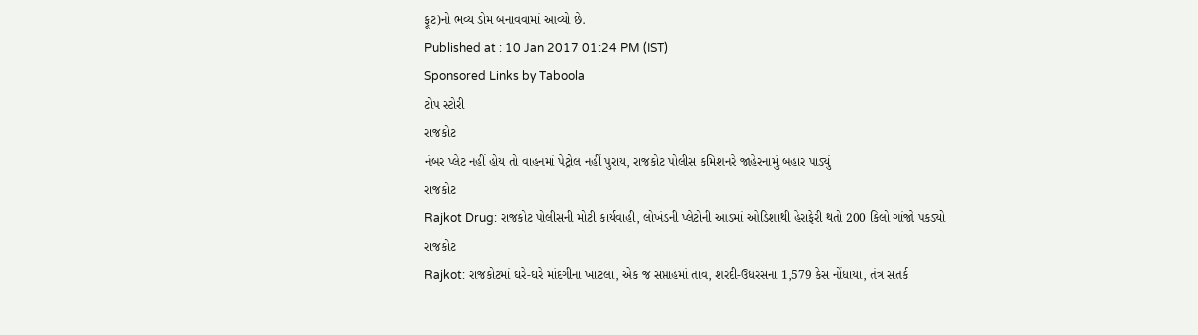ફૂટ)નો ભવ્ય ડોમ બનાવવામાં આવ્યો છે.
Published at : 10 Jan 2017 01:24 PM (IST)
Sponsored Links by Taboola
ટોપ સ્ટોરી
રાજકોટ
નંબર પ્લેટ નહીં હોય તો વાહનમાં પેટ્રોલ નહીં પુરાય, રાજકોટ પોલીસ કમિશનરે જાહેરનામું બહાર પાડ્યું
રાજકોટ
Rajkot Drug: રાજકોટ પોલીસની મોટી કાર્યવાહી, લોખંડની પ્લેટોની આડમાં ઓડિશાથી હેરાફેરી થતો 200 કિલો ગાંજો પકડ્યો
રાજકોટ
Rajkot: રાજકોટમાં ઘરે-ઘરે માંદગીના ખાટલા, એક જ સપ્તાહમાં તાવ, શરદી-ઉધરસના 1,579 કેસ નોંધાયા, તંત્ર સતર્ક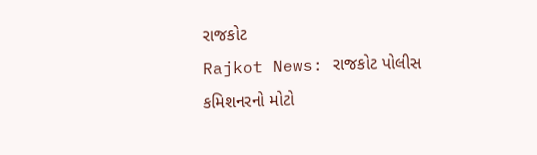રાજકોટ
Rajkot News: રાજકોટ પોલીસ કમિશનરનો મોટો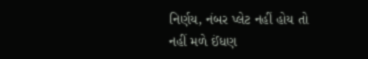નિર્ણય, નંબર પ્લેટ નહીં હોય તો નહીં મળે ઈંધણ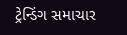ટ્રેન્ડિંગ સમાચાર